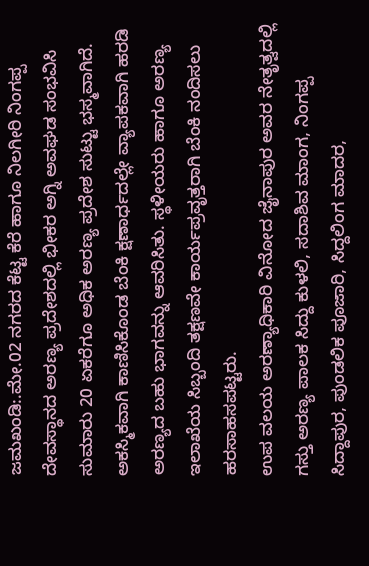ಜಮಖಂಡಿ:.ಮೇ.02 ನಗರದ ಕೆಟ್ಟ ಕೆರೆ ಹಾಗೂ ನಿಲಗೀರಿ ನಿಂಗಪ್ಪ ದೇವಸ್ಥಾನದ ಅರಣ್ಯ ಪ್ರದೇಶದಲ್ಲಿ ಭೀಕರ ಅಗ್ನಿ ಅವಘಡ ಸಂಭವಿಸಿ ಸುಮಾರು 20 ಏಕರೆಗೂ ಅಧಿಕ ಅರಣ್ಯ ಪ್ರದೇಶ ಸುಟ್ಟು ಭಸ್ಮವಾಗಿದೆ.
ಅಕಸ್ಮಿಕವಾಗಿ ಕಾಣಿಸಿಕೊಂಡ ಬೆಂಕಿ ಕ್ಷಣಾರ್ಧದಲ್ಲೇ ವ್ಯಾಪಕವಾಗಿ ಹರಡಿ ಅರಣ್ಯದ ಬಹು ಭಾಗವನ್ನು ಆವರಿಸಿತು. ಸ್ಥಳೀಯರು ಹಾಗೂ ಅರಣ್ಯ ಇಲಾಖೆಯ ಸಿಬ್ಬಂದಿ ತಕ್ಷಣವೇ ಕಾರ್ಯಪ್ರವೃತ್ತರಾಗಿ ಬೆಂಕಿ ನಂದಿಸಲು ಹರಸಾಹಸಪಟ್ಟರು.
ಉಪ ವಲಯ ಅರಣ್ಯಾಧಿಕಾರಿ ವಿನೋದ ಜೈನಾಪುರ ಅವರ ನೇತೃತ್ವದಲ್ಲಿ ಗಸ್ತು ಅರಣ್ಯ ಪಾಲಕ ಸಿದ್ದು ಕುಳಲಿ, ಸದಾಶಿವ ಮಾಂಗ, ನಿಂಗಪ್ಪ ಸಿದ್ದಾಪುರ, ಪುಂಡಲಿಕ ಪೂಜಾರಿ, ಸಿದ್ದಲಿಂಗ ಮಾದರ,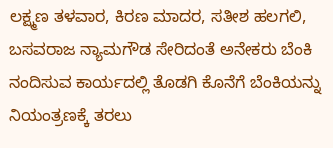ಲಕ್ಷ್ಮಣ ತಳವಾರ, ಕಿರಣ ಮಾದರ, ಸತೀಶ ಹಲಗಲಿ, ಬಸವರಾಜ ನ್ಯಾಮಗೌಡ ಸೇರಿದಂತೆ ಅನೇಕರು ಬೆಂಕಿ ನಂದಿಸುವ ಕಾರ್ಯದಲ್ಲಿ ತೊಡಗಿ ಕೊನೆಗೆ ಬೆಂಕಿಯನ್ನು ನಿಯಂತ್ರಣಕ್ಕೆ ತರಲು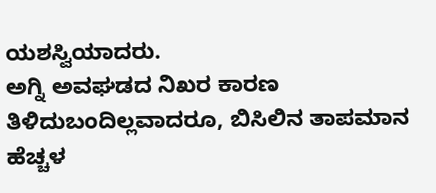ಯಶಸ್ವಿಯಾದರು.
ಅಗ್ನಿ ಅವಘಡದ ನಿಖರ ಕಾರಣ ತಿಳಿದುಬಂದಿಲ್ಲವಾದರೂ, ಬಿಸಿಲಿನ ತಾಪಮಾನ ಹೆಚ್ಚಳ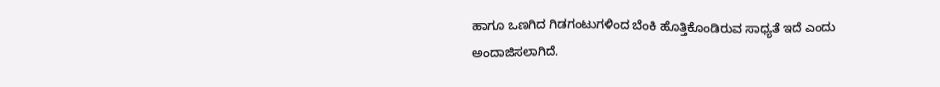ಹಾಗೂ ಒಣಗಿದ ಗಿಡಗಂಟುಗಳಿಂದ ಬೆಂಕಿ ಹೊತ್ತಿಕೊಂಡಿರುವ ಸಾಧ್ಯತೆ ಇದೆ ಎಂದು ಅಂದಾಜಿಸಲಾಗಿದೆ.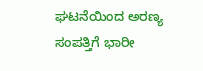ಘಟನೆಯಿಂದ ಅರಣ್ಯ ಸಂಪತ್ತಿಗೆ ಭಾರೀ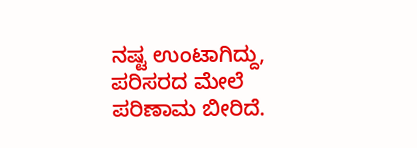ನಷ್ಟ ಉಂಟಾಗಿದ್ದು, ಪರಿಸರದ ಮೇಲೆ ಪರಿಣಾಮ ಬೀರಿದೆ.